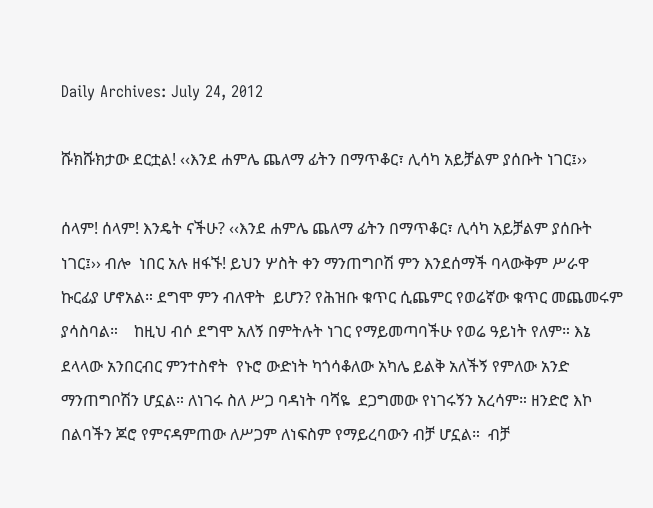Daily Archives: July 24, 2012

ሹክሹክታው ደርቷል! ‹‹እንደ ሐምሌ ጨለማ ፊትን በማጥቆር፣ ሊሳካ አይቻልም ያሰቡት ነገር፤››

ሰላም! ሰላም! እንዴት ናችሁ? ‹‹እንደ ሐምሌ ጨለማ ፊትን በማጥቆር፣ ሊሳካ አይቻልም ያሰቡት ነገር፤›› ብሎ  ነበር አሉ ዘፋኙ! ይህን ሦስት ቀን ማንጠግቦሽ ምን እንደሰማች ባላውቅም ሥራዋ ኩርፊያ ሆኖአል። ደግሞ ምን ብለዋት  ይሆን? የሕዝቡ ቁጥር ሲጨምር የወሬኛው ቁጥር መጨመሩም ያሳስባል።    ከዚህ ብሶ ደግሞ አለኝ በምትሉት ነገር የማይመጣባችሁ የወሬ ዓይነት የለም። እኔ ደላላው አንበርብር ምንተስኖት  የኑሮ ውድነት ካጎሳቆለው አካሌ ይልቅ አለችኝ የምለው አንድ ማንጠግቦሽን ሆኗል። ለነገሩ ስለ ሥጋ ባዳነት ባሻዬ  ደጋግመው የነገሩኝን አረሳም። ዘንድሮ እኮ በልባችን ጆሮ የምናዳምጠው ለሥጋም ለነፍስም የማይረባውን ብቻ ሆኗል።  ብቻ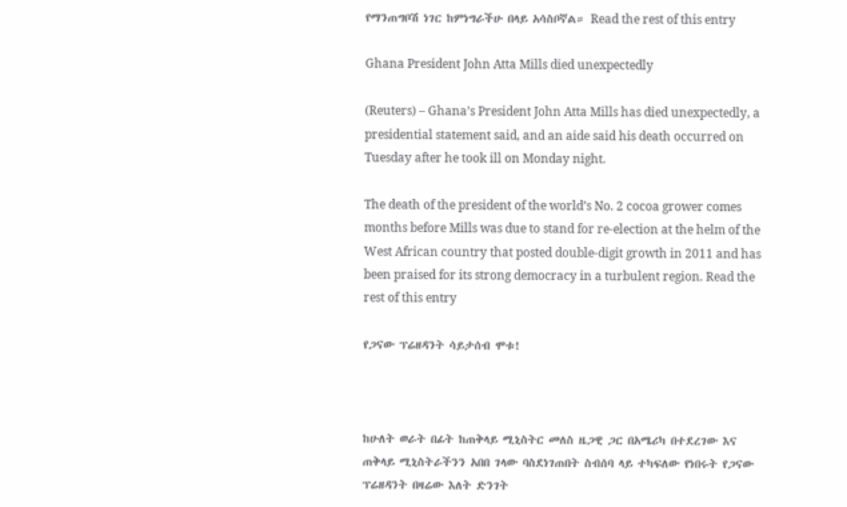የማንጠግቦሽ ነገር ከምነግራችሁ በላይ አሳስቦኛል። Read the rest of this entry

Ghana President John Atta Mills died unexpectedly

(Reuters) – Ghana’s President John Atta Mills has died unexpectedly, a presidential statement said, and an aide said his death occurred on Tuesday after he took ill on Monday night.

The death of the president of the world’s No. 2 cocoa grower comes months before Mills was due to stand for re-election at the helm of the West African country that posted double-digit growth in 2011 and has been praised for its strong democracy in a turbulent region. Read the rest of this entry

የጋናው ፕሬዘዳንት ሳይታሰብ ሞቱ!



ከሁለት ወራት በፊት ከጠቅላይ ሚኒስትር መለስ ዜጋዊ ጋር በአሜሪካ በተደረገው እና ጠቅላይ ሚኒስትራችንን አበበ ገላው ባስደነገጠበት ስብሰባ ላይ ተካፍለው የነበሩት የጋናው ፕሬዘዳንት በዛሬው እለት ድንገት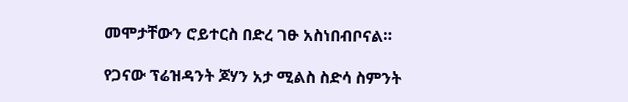መሞታቸውን ሮይተርስ በድረ ገፁ አስነበብቦናል።

የጋናው ፕሬዝዳንት ጆሃን አታ ሚልስ ስድሳ ስምንት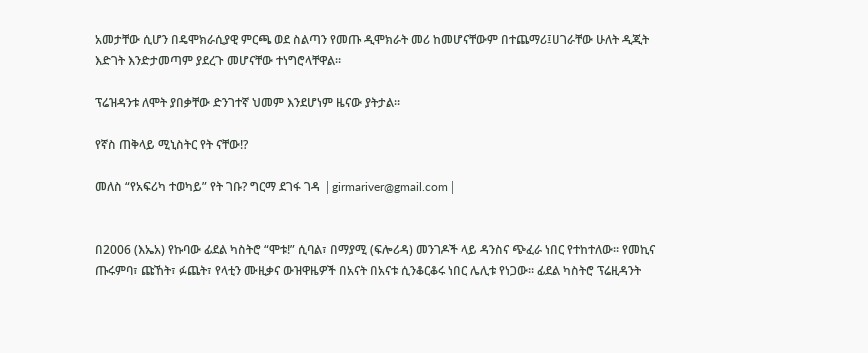አመታቸው ሲሆን በዴሞክራሲያዊ ምርጫ ወደ ስልጣን የመጡ ዲሞክራት መሪ ከመሆናቸውም በተጨማሪ፤ሀገራቸው ሁለት ዲጂት እድገት እንድታመጣም ያደረጉ መሆናቸው ተነግሮላቸዋል።

ፕሬዝዳንቱ ለሞት ያበቃቸው ድንገተኛ ህመም እንደሆነም ዜናው ያትታል።

የኛስ ጠቅላይ ሚኒስትር የት ናቸው!?

መለስ “የአፍሪካ ተወካይ” የት ገቡ? ግርማ ደገፋ ገዳ │girmariver@gmail.com│


በ2006 (እኤአ) የኩባው ፊደል ካስትሮ “ሞቱ!” ሲባል፣ በማያሚ (ፍሎሪዳ) መንገዶች ላይ ዳንስና ጭፈራ ነበር የተከተለው። የመኪና ጡሩምባ፣ ጩኸት፣ ፉጨት፣ የላቲን ሙዚቃና ውዝዋዜዎች በአናት በአናቱ ሲንቆርቆሩ ነበር ሌሊቱ የነጋው። ፊደል ካስትሮ ፕሬዚዳንት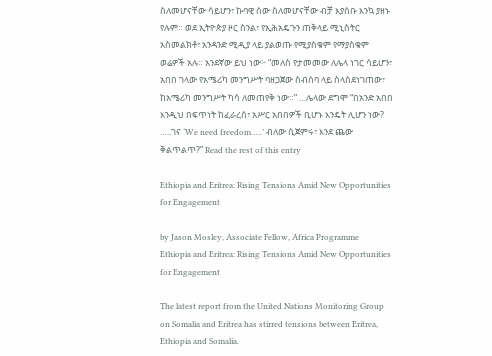ስለመሆናቸው ሳይሆን፣ ኩባዊ ሰው ስለመሆናቸው ብቻ እያሰቡ እንኳ ያዘኑ የሉም። ወደ ኢትዮጵያ ዞር ስንል፣ የኢሕአዴጉን ጠቅላይ ሚኒስትር አስመልክቶ፣ አንዳንድ ሚዲያ ላይ ያልወጡ የሚያስቁም የማያስቁም ወሬዎች አሉ። አንደኛው ይህ ነው፦ “መለስ የታመመው ለሌላ ነገር ሳይሆን፣ አበበ ገላው የአሜሪካ መንግሥት ባዘጋጀው ስብሰባ ላይ ስላስደነገጠው፣ ከአሜሪካ መንግሥት ካሳ ለመጠየቅ ነው።” …ሌላው ደግሞ “በአንድ አበበ እንዲህ በፍጥነት ከፈራረሰ፣ አሥር አበበዎች ቢሆኑ እንዴት ሊሆን ነው? …..ገና ‘We need freedom…..’ ብለው ሲጀምሩ፣ እንደ ጨው ቅልጥልጥ?” Read the rest of this entry

Ethiopia and Eritrea: Rising Tensions Amid New Opportunities for Engagement

by Jason Mosley, Associate Fellow, Africa Programme
Ethiopia and Eritrea: Rising Tensions Amid New Opportunities for Engagement

The latest report from the United Nations Monitoring Group on Somalia and Eritrea has stirred tensions between Eritrea, Ethiopia and Somalia.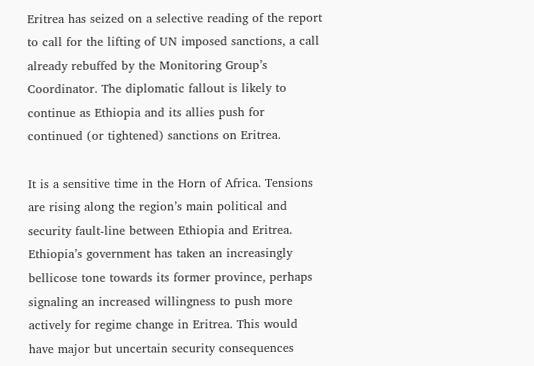Eritrea has seized on a selective reading of the report to call for the lifting of UN imposed sanctions, a call already rebuffed by the Monitoring Group’s Coordinator. The diplomatic fallout is likely to continue as Ethiopia and its allies push for continued (or tightened) sanctions on Eritrea.

It is a sensitive time in the Horn of Africa. Tensions are rising along the region’s main political and security fault-line between Ethiopia and Eritrea. Ethiopia’s government has taken an increasingly bellicose tone towards its former province, perhaps signaling an increased willingness to push more actively for regime change in Eritrea. This would have major but uncertain security consequences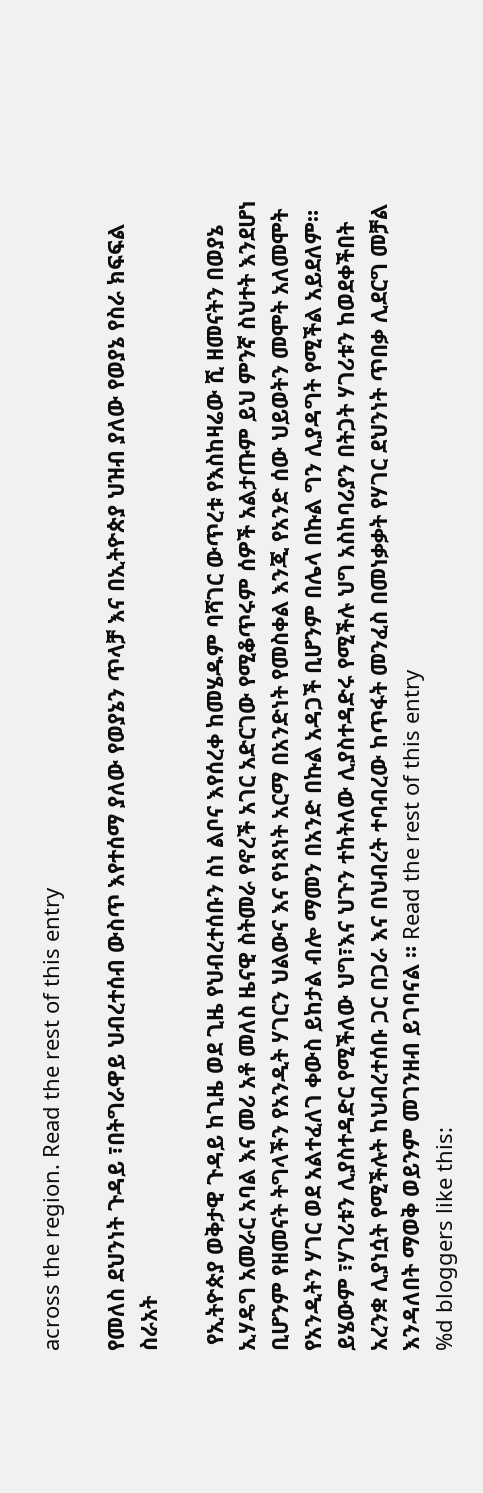across the region. Read the rest of this entry

የመለስ ደህንነት ጉዳይ ፣በትግራዋይ ህብረተሰብ ውስጥ እየተሰማ ያለው የወያኔን ጥላቻ እና በኢትዮጵያ ህዝብ ያለው የወያኔ የስራ ክፍፍል ስራአት

 የኢትዮጵያ ወቅታዊ ጉዳይ ከጊዜ ወደ ጊዜ የህብረተሰቡን ስነ ልቦና እየሰረቀ ከመሄዱም ባሻገር ውጥረቱ የእስከዛሬው ሺ ዘመናትን በወያኔ ኢሃዴግ አመራር አባል እና መሪ አቶ መለስ ዜናዊ ስትመራ የኖረች አገር አድርገው የሚቆጥሩም ሰዎች አልታጡም ይህ ምንኛ ስህተት እንደሆነ ቢሆንም የዘመናት ትግላችን የአንዲት ሃገርን ህልውና እና የነጻነት አርማ በአንድነት የመስቀል እንጂ የአንድ ሰው ህይወትን መሞት አለመሞት የአንዲትን ሃገር ወደ አልተፈለገ ቀውስ ይከታል ብሎ ማመን በአንድ በኩል አዳጋች ቢሆንም በሌላ በኩል ግን ሊያዳግት የሚችል አይደለም። ይሄውም ፣ሃገሪቱን ሊያስተዳድር የሚችለው ህግ፣እና ህጉን ተከትለው ሊያስተዳድሩ የሚችሉ ህግ አስከባሪያን በትጋት ሃገሪቱን ከወደቀችበት አረንቋ ሊያነሷት የሚችሉት ከህብረተሰቡ ጋር በጋራ እና በህብረት ተባብረው ከጥፋት መንፈስ በመነቃቃት የሃገር ደህንነት ጥበቃ ሊደርግ መቻል እንዳለበት ማወቅ ወይንም መገንዘብ ይገባናል ። Read the rest of this entry
%d bloggers like this: